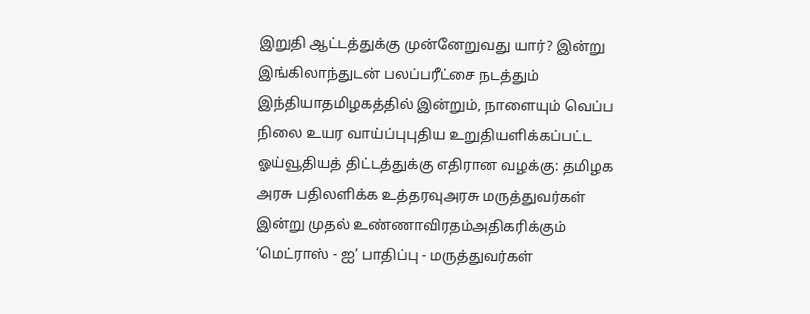இறுதி ஆட்டத்துக்கு முன்னேறுவது யார்? இன்று இங்கிலாந்துடன் பலப்பரீட்சை நடத்தும் இந்தியாதமிழகத்தில் இன்றும், நாளையும் வெப்ப நிலை உயர வாய்ப்புபுதிய உறுதியளிக்கப்பட்ட ஓய்வூதியத் திட்டத்துக்கு எதிரான வழக்கு: தமிழக அரசு பதிலளிக்க உத்தரவுஅரசு மருத்துவர்கள் இன்று முதல் உண்ணாவிரதம்அதிகரிக்கும் ‘மெட்ராஸ் - ஐ’ பாதிப்பு - மருத்துவர்கள்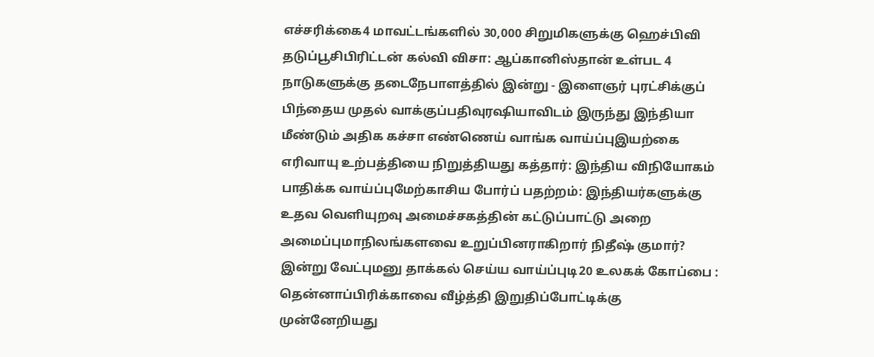எச்சரிக்கை4 மாவட்டங்களில் 30,000 சிறுமிகளுக்கு ஹெச்பிவி தடுப்பூசிபிரிட்டன் கல்வி விசா: ஆப்கானிஸ்தான் உள்பட 4 நாடுகளுக்கு தடைநேபாளத்தில் இன்று - இளைஞர் புரட்சிக்குப் பிந்தைய முதல் வாக்குப்பதிவுரஷியாவிடம் இருந்து இந்தியா மீண்டும் அதிக கச்சா எண்ணெய் வாங்க வாய்ப்புஇயற்கை எரிவாயு உற்பத்தியை நிறுத்தியது கத்தார்: இந்திய விநியோகம் பாதிக்க வாய்ப்புமேற்காசிய போர்ப் பதற்றம்: இந்தியர்களுக்கு உதவ வெளியுறவு அமைச்சகத்தின் கட்டுப்பாட்டு அறை அமைப்புமாநிலங்களவை உறுப்பினராகிறார் நிதீஷ் குமார்? இன்று வேட்புமனு தாக்கல் செய்ய வாய்ப்புடி20 உலகக் கோப்பை : தென்னாப்பிரிக்காவை வீழ்த்தி இறுதிப்போட்டிக்கு முன்னேறியது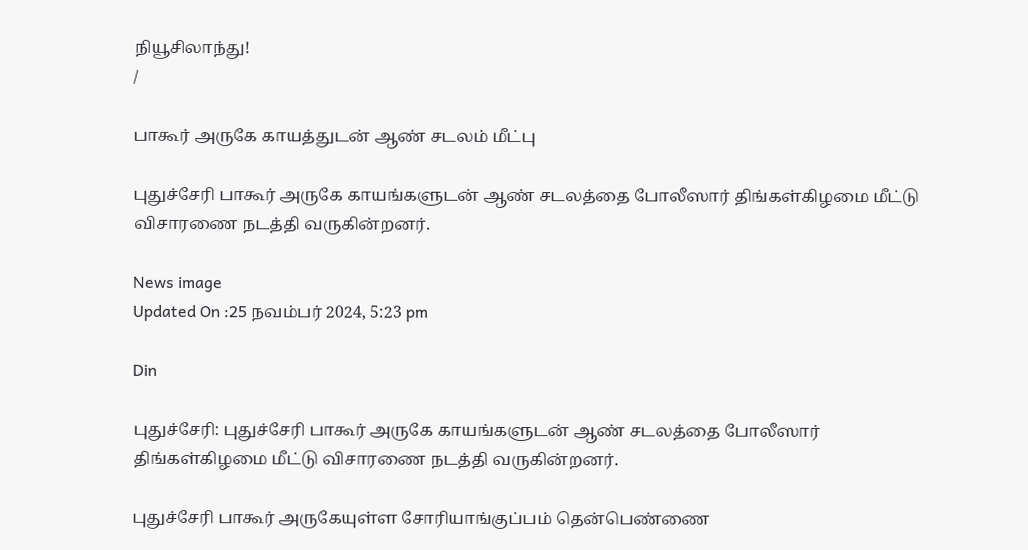நியூசிலாந்து!
/

பாகூர் அருகே காயத்துடன் ஆண் சடலம் மீட்பு

புதுச்சேரி பாகூர் அருகே காயங்களுடன் ஆண் சடலத்தை போலீஸார் திங்கள்கிழமை மீட்டு விசாரணை நடத்தி வருகின்றனர்.

News image
Updated On :25 நவம்பர் 2024, 5:23 pm

Din

புதுச்சேரி: புதுச்சேரி பாகூர் அருகே காயங்களுடன் ஆண் சடலத்தை போலீஸார் திங்கள்கிழமை மீட்டு விசாரணை நடத்தி வருகின்றனர்.

புதுச்சேரி பாகூர் அருகேயுள்ள சோரியாங்குப்பம் தென்பெண்ணை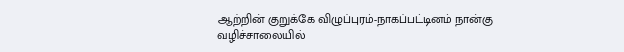ஆற்றின் குறுக்கே விழுப்புரம்-நாகப்பட்டினம் நான்கு வழிச்சாலையில்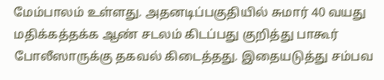மேம்பாலம் உள்ளது. அதனடிப்பகுதியில் சுமார் 40 வயது மதிக்கத்தக்க ஆண் சடலம் கிடப்பது குறித்து பாகூர் போலீஸாருக்கு தகவல் கிடைத்தது. இதையடுத்து சம்பவ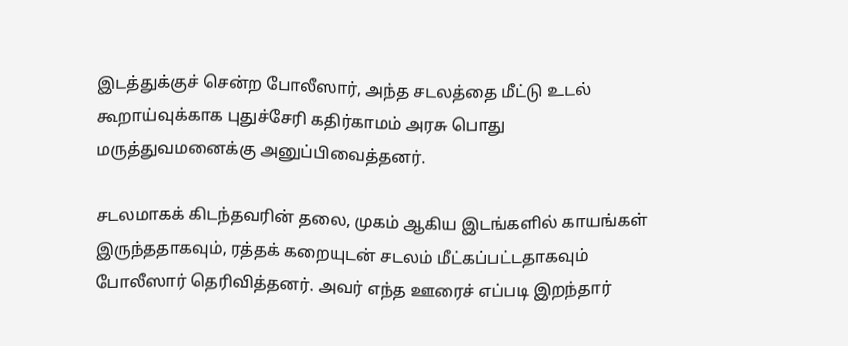இடத்துக்குச் சென்ற போலீஸார், அந்த சடலத்தை மீட்டு உடல் கூறாய்வுக்காக புதுச்சேரி கதிர்காமம் அரசு பொது மருத்துவமனைக்கு அனுப்பிவைத்தனர்.

சடலமாகக் கிடந்தவரின் தலை, முகம் ஆகிய இடங்களில் காயங்கள் இருந்ததாகவும், ரத்தக் கறையுடன் சடலம் மீட்கப்பட்டதாகவும் போலீஸார் தெரிவித்தனர். அவர் எந்த ஊரைச் எப்படி இறந்தார்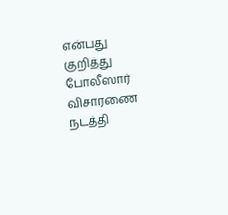என்பது குறித்து போலீஸார் விசாரணை நடத்தி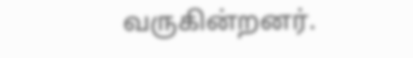வருகின்றனர்.